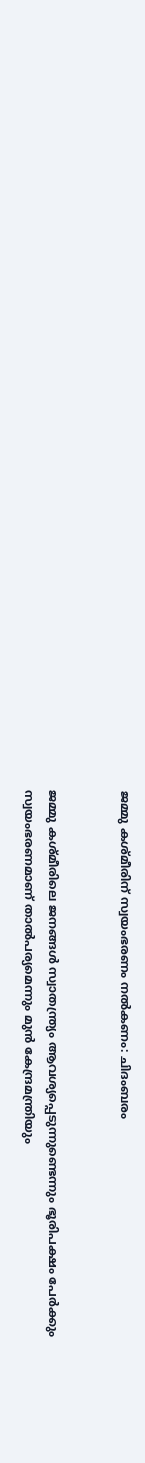ജമ്മു കശ്മീരിന് സ്വയംഭരണം നല്‍കണം: ചിദംബരം


ജമ്മു കശ്മീരിലെ ജനങ്ങള്‍ സ്വാതന്ത്ര്യം ആവശ്യപ്പെടുന്നുണ്ടെന്നും ഭൂരിപക്ഷം പേര്‍ക്കും സ്വയംഭരണമാണ് താല്‍പര്യമെന്നും മുന്‍ കേന്ദ്രമന്ത്രിയും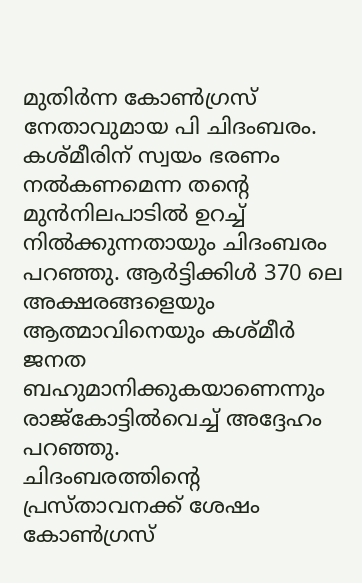മുതിര്‍ന്ന കോണ്‍ഗ്രസ് നേതാവുമായ പി ചിദംബരം. കശ്മീരിന് സ്വയം ഭരണം നല്‍കണമെന്ന തന്റെ മുന്‍നിലപാടില്‍ ഉറച്ച് നില്‍ക്കുന്നതായും ചിദംബരം പറഞ്ഞു. ആര്‍ട്ടിക്കിള്‍ 370 ലെ അക്ഷരങ്ങളെയും ആത്മാവിനെയും കശ്മീര്‍ ജനത ബഹുമാനിക്കുകയാണെന്നും രാജ്‌കോട്ടില്‍വെച്ച് അദ്ദേഹം പറഞ്ഞു.
ചിദംബരത്തിന്റെ പ്രസ്താവനക്ക് ശേഷം കോണ്‍ഗ്രസ്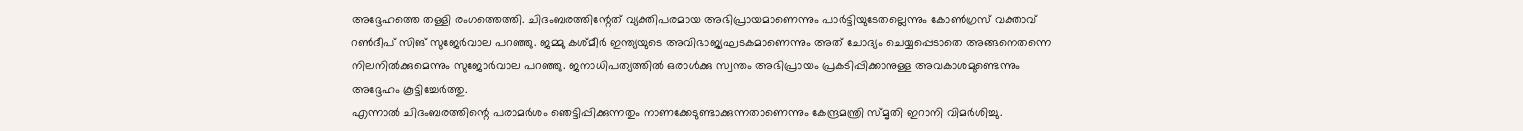അദ്ദേഹത്തെ തള്ളി രംഗത്തെത്തി. ചിദംബരത്തിന്റേത് വ്യക്തിപരമായ അഭിപ്രായമാണെന്നും പാര്‍ട്ടിയുടേതല്ലെന്നും കോണ്‍ഗ്രസ് വക്താവ് റണ്‍ദീപ് സിങ് സുജേര്‍വാല പറഞ്ഞു. ജമ്മു കശ്മീര്‍ ഇന്ത്യയുടെ അവിഭാജ്യഘടകമാണെന്നും അത് ചോദ്യം ചെയ്യപ്പെടാതെ അങ്ങനെതന്നെ നിലനില്‍ക്കുമെന്നും സുജോര്‍വാല പറഞ്ഞു. ജനാധിപത്യത്തില്‍ ഒരാള്‍ക്കു സ്വന്തം അഭിപ്രായം പ്രകടിപ്പിക്കാനുള്ള അവകാശമുണ്ടെന്നും അദ്ദേഹം കൂട്ടിച്ചേര്‍ത്തു.
എന്നാല്‍ ചിദംബരത്തിന്റെ പരാമര്‍ശം ഞെട്ടിപ്പിക്കുന്നതും നാണക്കേടുണ്ടാക്കുന്നതാണെന്നും കേന്ദ്രമന്ത്രി സ്മൃതി ഇറാനി വിമര്‍ശിച്ചു.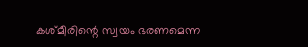കശ്മീരിന്റെ സ്വയം ഭരണമെന്ന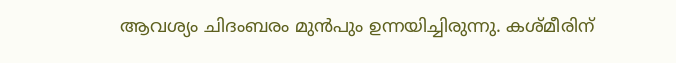ആവശ്യം ചിദംബരം മുന്‍പും ഉന്നയിച്ചിരുന്നു. കശ്മീരിന്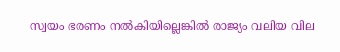സ്വയം ഭരണം നല്‍കിയില്ലെങ്കില്‍ രാജ്യം വലിയ വില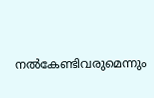നല്‍കേണ്ടിവരുമെന്നും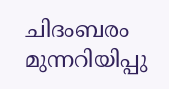ചിദംബരം മുന്നറിയിപ്പു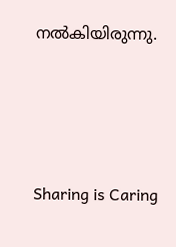നല്‍കിയിരുന്നു.




Sharing is Caring